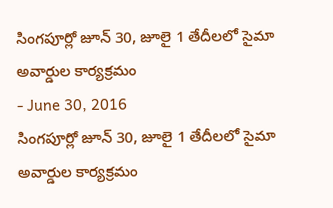సింగపూర్లో జూన్ 30, జూలై 1 తేదీలలో సైమా అవార్డుల కార్యక్రమం
- June 30, 2016
సింగపూర్లో జూన్ 30, జూలై 1 తేదీలలో సైమా అవార్డుల కార్యక్రమం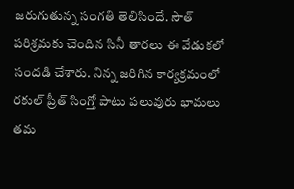జరుగుతున్న సంగతి తెలిసిందే. సౌత్ పరిశ్రమకు చెందిన సినీ తారలు ఈ వేడుకలో సందడి చేశారు. నిన్న జరిగిన కార్యక్రమంలో రకుల్ ప్రీత్ సింగ్తో పాటు పలువురు భామలు తమ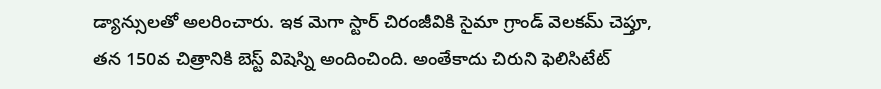డ్యాన్సులతో అలరించారు. ఇక మెగా స్టార్ చిరంజీవికి సైమా గ్రాండ్ వెలకమ్ చెప్తూ, తన 150వ చిత్రానికి బెస్ట్ విషెస్ని అందించింది. అంతేకాదు చిరుని ఫెలిసిటేట్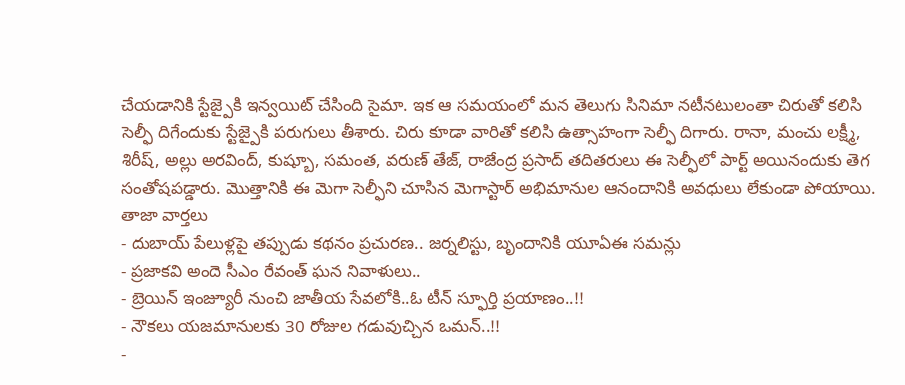చేయడానికి స్టేజ్పైకి ఇన్వయిట్ చేసింది సైమా. ఇక ఆ సమయంలో మన తెలుగు సినిమా నటీనటులంతా చిరుతో కలిసి సెల్ఫీ దిగేందుకు స్టేజ్పైకి పరుగులు తీశారు. చిరు కూడా వారితో కలిసి ఉత్సాహంగా సెల్ఫీ దిగారు. రానా, మంచు లక్ష్మీ, శిరీష్, అల్లు అరవింద్, కుష్బూ, సమంత, వరుణ్ తేజ్, రాజేంద్ర ప్రసాద్ తదితరులు ఈ సెల్ఫీలో పార్ట్ అయినందుకు తెగ సంతోషపడ్డారు. మొత్తానికి ఈ మెగా సెల్ఫీని చూసిన మెగాస్టార్ అభిమానుల ఆనందానికి అవధులు లేకుండా పోయాయి.
తాజా వార్తలు
- దుబాయ్ పేలుళ్లపై తప్పుడు కథనం ప్రచురణ.. జర్నలిస్టు, బృందానికి యూఏఈ సమన్లు
- ప్రజాకవి అందె సీఎం రేవంత్ ఘన నివాళులు..
- బ్రెయిన్ ఇంజ్యూరీ నుంచి జాతీయ సేవలోకి..ఓ టీన్ స్ఫూర్తి ప్రయాణం..!!
- నౌకలు యజమానులకు 30 రోజుల గడువుచ్చిన ఒమన్..!!
-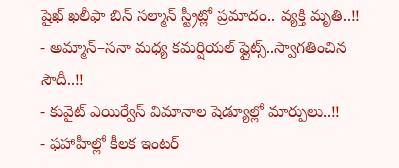షైఖ్ ఖలీఫా బిన్ సల్మాన్ స్ట్రీట్లో ప్రమాదం.. వ్యక్తి మృతి..!!
- అమ్మాన్–సనా మధ్య కమర్షియల్ ఫ్లైట్స్..స్వాగతించిన సౌదీ..!!
- కువైట్ ఎయిర్వేస్ విమానాల షెడ్యూల్లో మార్పులు..!!
- ఫహాహీల్లో కీలక ఇంటర్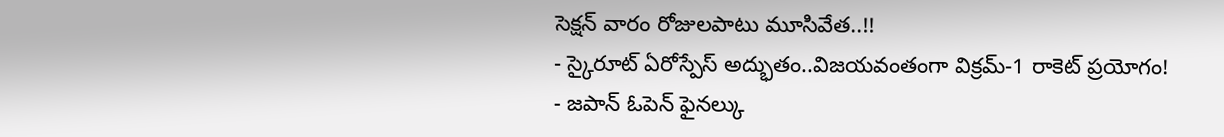సెక్షన్ వారం రోజులపాటు మూసివేత..!!
- స్కైరూట్ ఏరోస్పేస్ అద్భుతం..విజయవంతంగా విక్రమ్-1 రాకెట్ ప్రయోగం!
- జపాన్ ఓపెన్ ఫైనల్కు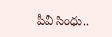పీవీ సింధు..